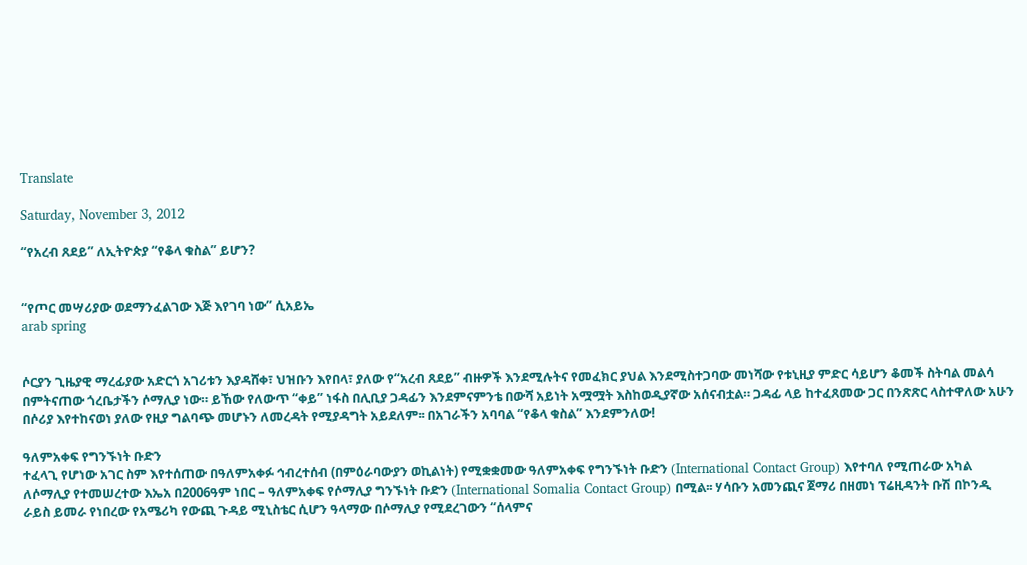Translate

Saturday, November 3, 2012

“የአረብ ጸደይ” ለኢትዮጵያ “የቆላ ቁስል” ይሆን?


“የጦር መሣሪያው ወደማንፈልገው እጅ እየገባ ነው” ሲአይኤ
arab spring


ሶርያን ጊዜያዊ ማረፊያው አድርጎ አገሪቱን እያዳሸቀ፣ ህዝቡን እየበላ፣ ያለው የ“አረብ ጸደይ” ብዙዎች እንደሚሉትና የመፈክር ያህል እንደሚስተጋባው መነሻው የቱኒዚያ ምድር ሳይሆን ቆመች ስትባል መልሳ በምትናጠው ጎረቤታችን ሶማሊያ ነው። ይኸው የለውጥ “ቀይ” ነፋስ በሊቢያ ጋዳፊን እንደምናምንቴ በውሻ አይነት አሟሟት እስከወዲያኛው አሰናብቷል። ጋዳፊ ላይ ከተፈጸመው ጋር በንጽጽር ላስተዋለው አሁን በሶሪያ እየተከናወነ ያለው የዚያ ግልባጭ መሆኑን ለመረዳት የሚያዳግት አይደለም፡፡ በአገራችን አባባል “የቆላ ቁስል” እንደምንለው!

ዓለምአቀፍ የግንኙነት ቡድን
ተፈላጊ የሆነው አገር ስም እየተሰጠው በዓለምአቀፉ ኅብረተሰብ (በምዕራባውያን ወኪልነት) የሚቋቋመው ዓለምአቀፍ የግንኙነት ቡድን (International Contact Group) እየተባለ የሚጠራው አካል ለሶማሊያ የተመሠረተው እኤአ በ2006ዓም ነበር – ዓለምአቀፍ የሶማሊያ ግንኙነት ቡድን (International Somalia Contact Group) በሚል፡፡ ሃሳቡን አመንጪና ጀማሪ በዘመነ ፕሬዚዳንት ቡሽ በኮንዲ ራይስ ይመራ የነበረው የአሜሪካ የውጪ ጉዳይ ሚኒስቴር ሲሆን ዓላማው በሶማሊያ የሚደረገውን “ሰላምና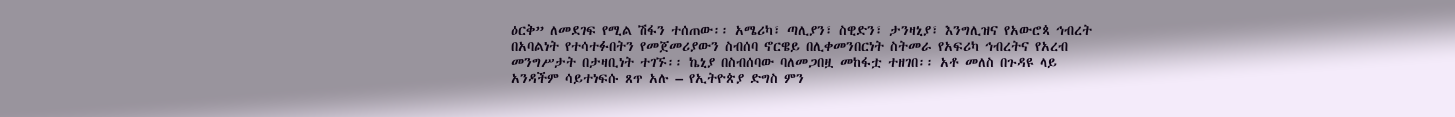ዕርቅ” ለመደገፍ የሚል ሽፋን ተሰጠው፡፡ አሜሪካ፣ ጣሊያን፣ ስዊድን፣ ታንዛኒያ፣ እንግሊዝና የአውሮጳ ኅብረት በአባልነት የተሳተፉበትን የመጀመሪያውን ስብሰባ ኖርዌይ በሊቀመንበርነት ስትመራ የአፍሪካ ኅብረትና የአረብ መንግሥታት በታዛቢነት ተገኙ፡፡ ኬኒያ በስብሰባው ባለመጋበዟ መከፋቷ ተዘገበ፡፡ አቶ መለስ በጉዳዩ ላይ አንዳችም ሳይተነፍሱ ጸጥ አሉ – የኢትዮጵያ ድግስ ምን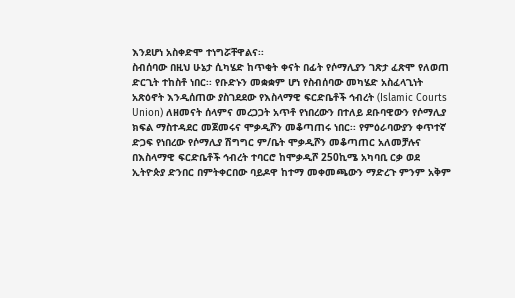እንደሆነ አስቀድሞ ተነግሯቸዋልና፡፡
ስብሰባው በዚህ ሁኔታ ሲካሄድ ከጥቂት ቀናት በፊት የሶማሊያን ገጽታ ፈጽሞ የለወጠ ድርጊት ተከስቶ ነበር፡፡ የቡድኑን መቋቋም ሆነ የስብሰባው መካሄድ አስፈላጊነት አጽዕኖት እንዲሰጠው ያስገደደው የእስላማዊ ፍርድቤቶች ኅብረት (Islamic Courts Union) ለዘመናት ሰላምና መረጋጋት አጥቶ የነበረውን በተለይ ደቡባዊውን የሶማሊያ ክፍል ማስተዳደር መጀመሩና ሞቃዲሾን መቆጣጠሩ ነበር፡፡ የምዕራባውያን ቀጥተኛ ድጋፍ የነበረው የሶማሊያ ሽግግር ም/ቤት ሞቃዲሾን መቆጣጠር አለመቻሉና በእስላማዊ ፍርድቤቶች ኅብረት ተባርሮ ከሞቃዲሾ 250ኪሜ አካባቢ ርቃ ወደ ኢትዮጵያ ድንበር በምትቀርበው ባይዶዋ ከተማ መቀመጫውን ማድረጉ ምንም አቅም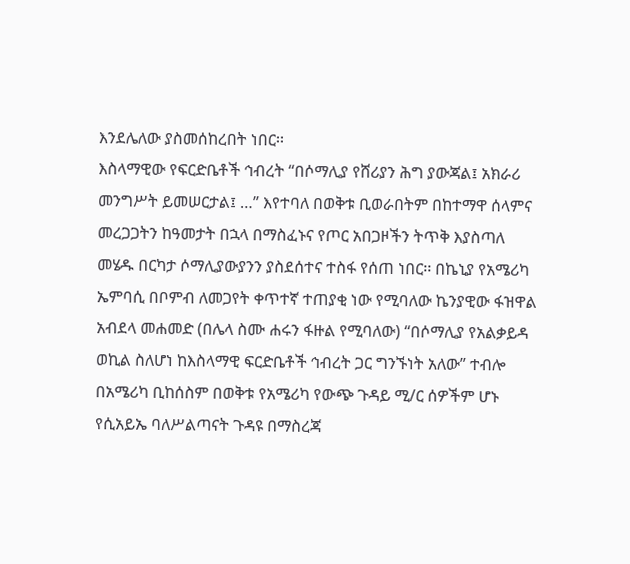እንደሌለው ያስመሰከረበት ነበር፡፡
እስላማዊው የፍርድቤቶች ኅብረት “በሶማሊያ የሸሪያን ሕግ ያውጃል፤ አክራሪ መንግሥት ይመሠርታል፤ …” እየተባለ በወቅቱ ቢወራበትም በከተማዋ ሰላምና መረጋጋትን ከዓመታት በኋላ በማስፈኑና የጦር አበጋዞችን ትጥቅ እያስጣለ መሄዱ በርካታ ሶማሊያውያንን ያስደሰተና ተስፋ የሰጠ ነበር፡፡ በኬኒያ የአሜሪካ ኤምባሲ በቦምብ ለመጋየት ቀጥተኛ ተጠያቂ ነው የሚባለው ኬንያዊው ፋዝዋል አብደላ መሐመድ (በሌላ ስሙ ሐሩን ፋዙል የሚባለው) “በሶማሊያ የአልቃይዳ ወኪል ስለሆነ ከእስላማዊ ፍርድቤቶች ኅብረት ጋር ግንኙነት አለው” ተብሎ በአሜሪካ ቢከሰስም በወቅቱ የአሜሪካ የውጭ ጉዳይ ሚ/ር ሰዎችም ሆኑ የሲአይኤ ባለሥልጣናት ጉዳዩ በማስረጃ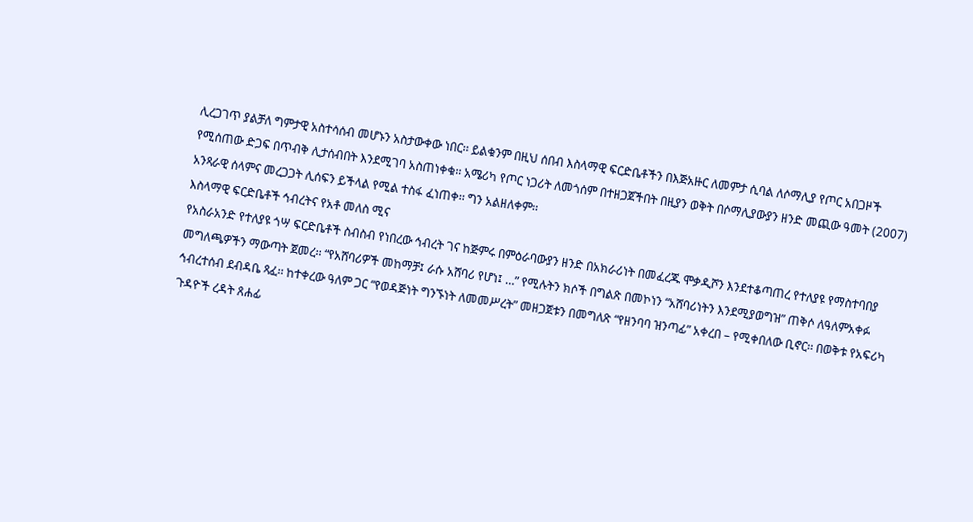ሊረጋገጥ ያልቻለ ግምታዊ አስተሳሰብ መሆኑን አስታውቀው ነበር፡፡ ይልቁንም በዚህ ሰበብ እስላማዊ ፍርድቤቶችን በእጅአዙር ለመምታ ሲባል ለሶማሊያ የጦር አበጋዞች የሚሰጠው ድጋፍ በጥብቅ ሊታሰብበት እንደሚገባ አስጠነቀቁ፡፡ አሜሪካ የጦር ነጋሪት ለመጎሰም በተዘጋጀችበት በዚያን ወቅት በሶማሊያውያን ዘንድ መጪው ዓመት (2007) አንጻራዊ ሰላምና መረጋጋት ሊሰፍን ይችላል የሚል ተስፋ ፈነጠቀ፡፡ ግን አልዘለቀም፡፡
እስላማዊ ፍርድቤቶች ኅብረትና የአቶ መለስ ሚና
የአስራአንድ የተለያዩ ጎሣ ፍርድቤቶች ስብስብ የነበረው ኅብረት ገና ከጅምሩ በምዕራባውያን ዘንድ በአክራሪነት በመፈረጁ ሞቃዲሾን እንደተቆጣጠረ የተለያዩ የማስተባበያ መግለጫዎችን ማውጣት ጀመረ፡፡ “የአሸባሪዎች መከማቻ፤ ራሱ አሸባሪ የሆነ፤ …” የሚሉትን ክሶች በግልጽ በመኮነን “አሸባሪነትን እንደሚያወግዝ” ጠቅሶ ለዓለምአቀፉ ኅብረተሰብ ደብዳቤ ጻፈ፡፡ ከተቀረው ዓለም ጋር “የወዳጅነት ግንኙነት ለመመሥረት” መዘጋጀቱን በመግለጽ “የዘንባባ ዝንጣፊ” አቀረበ – የሚቀበለው ቢኖር፡፡ በወቅቱ የአፍሪካ ጉዳዮች ረዳት ጸሐፊ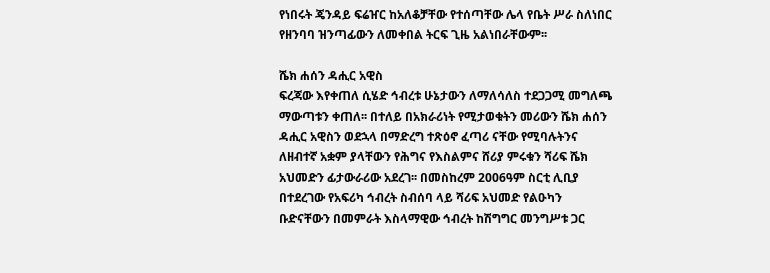የነበሩት ጄንዳይ ፍሬዠር ከአለቆቻቸው የተሰጣቸው ሌላ የቤት ሥራ ስለነበር የዘንባባ ዝንጣፊውን ለመቀበል ትርፍ ጊዜ አልነበራቸውም፡፡

ሼክ ሐሰን ዳሒር አዊስ
ፍረጃው እየቀጠለ ሲሄድ ኅብረቱ ሁኔታውን ለማለሳለስ ተደጋጋሚ መግለጫ ማውጣቱን ቀጠለ፡፡ በተለይ በአክራሪነት የሚታወቁትን መሪውን ሼክ ሐሰን ዳሒር አዊስን ወደኋላ በማድረግ ተጽዕኖ ፈጣሪ ናቸው የሚባሉትንና ለዘብተኛ አቋም ያላቸውን የሕግና የእስልምና ሸሪያ ምሩቁን ሻሪፍ ሼክ አህመድን ፊታውራሪው አደረገ፡፡ በመስከረም 2006ዓም ስርቲ ሊቢያ በተደረገው የአፍሪካ ኅብረት ስብሰባ ላይ ሻሪፍ አህመድ የልዑካን ቡድናቸውን በመምራት እስላማዊው ኅብረት ከሽግግር መንግሥቱ ጋር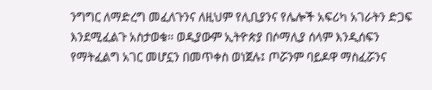ንግግር ለማድረግ መፈለጉንና ለዚህም የሊቢያንና የሌሎች አፍሪካ አገራትን ድጋፍ እንደሚፈልጉ አስታወቁ፡፡ ወዲያውም ኢትዮጵያ በሶማሊያ ሰላም እንዲሰፍን የማትፈልግ አገር መሆኗን በመጥቀስ ወነጀሉ፤ ጦሯንም ባይዶዋ ማስፈሯንና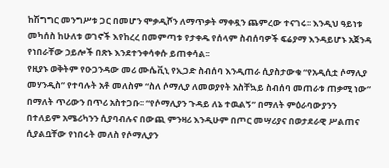ከሽግግር መንግሥቱ ጋር በመሆን ሞቃዲሾን ለማጥቃት ማቀዷን ጨምረው ተናገሩ፡፡ እንዲህ ዓይነቱ መካሰስ ከሁለቱ ወገኖች እየከረረ በመምጣቱ የታቀዱ የሰላም ስብሰባዎች ፍሬያማ እንዳይሆኑ አጀንዳ የነበራቸው ኃይሎች በጽኑ እንደተንቀሳቀሱ ይጠቀሳል፡፡
የዚያኑ ወቅትም የዑጋንዳው መሪ ሙሴቪኒ የኢጋድ ስብሰባ እንዲጠራ ሲያስታውቁ “የአዲሲቷ ሶማሊያ መሃንዲስ” የተባሉት አቶ መለስም “ስለ ሶማሊያ ለመወያየት አስቸኳይ ስብሰባ መጠራቱ ጠቃሚ ነው” በማለት ጥሪውን በጥሪ አስተጋቡ፡፡ “የሶማሊያን ጉዳይ ለኔ ተዉልኝ” በማለት ምዕራባውያንን በተለይም አሜሪካንን ሲያባብሉና በውጪ ምንዛሪ እንዲሁም በጦር መሣሪያና በወታደራዊ ሥልጠና ሲያልቧቸው የነበሩት መለስ የሶማሊያን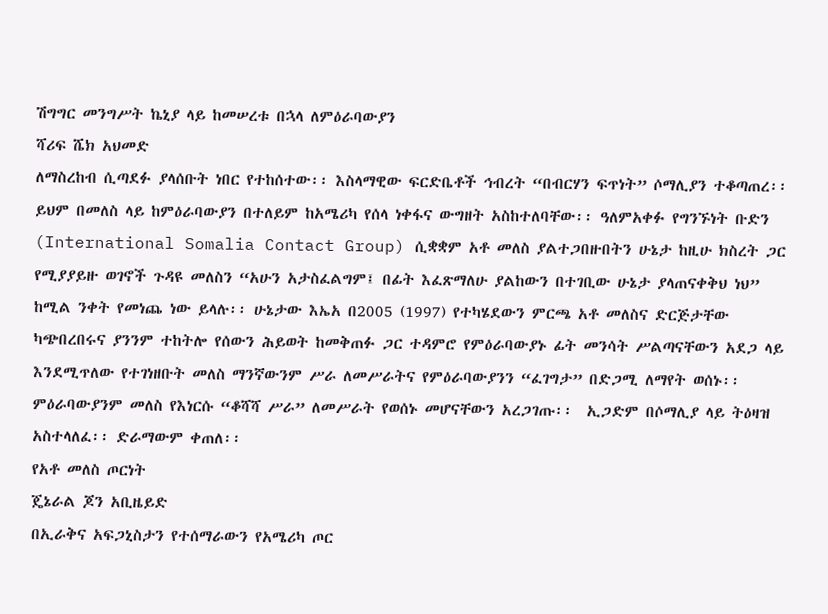ሽግግር መንግሥት ኬኒያ ላይ ከመሠረቱ በኋላ ለምዕራባውያን
ሻሪፍ ሼክ አህመድ
ለማስረከብ ሲጣደፉ ያላሰቡት ነበር የተከሰተው፡፡ እስላማዊው ፍርድቤቶች ኅብረት “በብርሃን ፍጥነት” ሶማሊያን ተቆጣጠረ፡፡ ይህም በመለስ ላይ ከምዕራባውያን በተለይም ከአሜሪካ የሰላ ነቀፋና ውግዘት አስከተለባቸው፡፡ ዓለምአቀፉ የግንኙነት ቡድን (International Somalia Contact Group) ሲቋቋም አቶ መለስ ያልተጋበዙበትን ሁኔታ ከዚሁ ክስረት ጋር የሚያያይዙ ወገኖች ጉዳዩ መለስን “አሁን አታስፈልግም፤ በፊት እፈጽማለሁ ያልከውን በተገቢው ሁኔታ ያላጠናቀቅህ ነህ” ከሚል ንቀት የመነጨ ነው ይላሉ፡፡ ሁኔታው እኤአ በ2005 (1997) የተካሄደውን ምርጫ አቶ መለስና ድርጅታቸው ካጭበረበሩና ያንንም ተከትሎ የሰውን ሕይወት ከመቅጠፉ ጋር ተዳምሮ የምዕራባውያኑ ፊት መንሳት ሥልጣናቸውን አደጋ ላይ እንደሚጥለው የተገነዘቡት መለስ ማንኛውንም ሥራ ለመሥራትና የምዕራባውያንን “ፈገግታ” በድጋሚ ለማየት ወሰኑ፡፡ ምዕራባውያንም መለስ የእነርሱ “ቆሻሻ ሥራ” ለመሥራት የወሰኑ መሆናቸውን አረጋገጡ፡፡  ኢጋድም በሶማሊያ ላይ ትዕዛዝ አስተላለፈ፡፡ ድራማውም ቀጠለ፡፡
የአቶ መለስ ጦርነት
ጄኔራል ጆን አቢዜይድ
በኢራቅና አፍጋኒስታን የተሰማራውን የአሜሪካ ጦር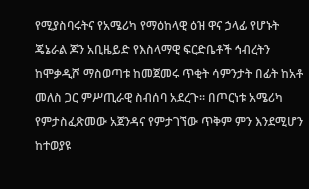የሚያስባሩትና የአሜሪካ የማዕከላዊ ዕዝ ዋና ኃላፊ የሆኑት ጄኔራል ጆን አቢዜይድ የእስላማዊ ፍርድቤቶች ኅብረትን ከሞቃዲሾ ማስወጣቱ ከመጀመሩ ጥቂት ሳምንታት በፊት ከአቶ መለስ ጋር ምሥጢራዊ ስብሰባ አደረጉ፡፡ በጦርነቱ አሜሪካ የምታስፈጽመው አጀንዳና የምታገኘው ጥቅም ምን እንደሚሆን ከተወያዩ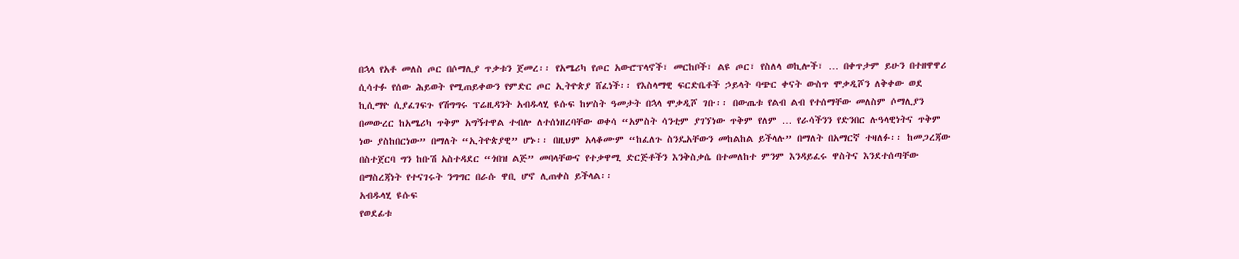በኋላ የአቶ መለስ ጦር በሶማሊያ ጥቃቱን ጀመረ፡፡ የአሜሪካ የጦር አውሮፕላኖች፣ መርከቦች፣ ልዩ ጦር፣ የስለላ ወኪሎች፣ … በቀጥታም ይሁን በተዘዋዋሪ ሲሳተፉ የሰው ሕይወት የሚጠይቀውን የምድር ጦር ኢትዮጵያ ሸፈነች፡፡ የእስላማዊ ፍርድቤቶች ኃይላት ባጭር ቀናት ውስጥ ሞቃዲሾን ለቅቀው ወደ ኪሲማዮ ሲያፈገፍጉ የሽግግሩ ፕሬዚዳንት አብዱላሂ ዩሱፍ ከሦስት ዓመታት በኋላ ሞቃዲሾ ገቡ፡፡ በውጤቱ የልብ ልብ የተሰማቸው መለስም ሶማሊያን በመውረር ከአሜሪካ ጥቅም አግኝተዋል ተብሎ ለተሰነዘረባቸው ወቀሳ “አምስት ሳንቲም ያገኘነው ጥቅም የለም … የራሳችንን የድንበር ሉዓላዊነትና ጥቅም ነው ያስከበርነው” በማለት “ኢትዮጵያዊ” ሆኑ፡፡ በዚህም አላቆሙም “ከፈለጉ ስንዴአቸውን መከልከል ይችላሉ” በማለት በአማርኛ ተዛለፉ፡፡ ከመጋረጃው በስተጀርባ ግን ከቡሽ አስተዳደር “ጎበዝ ልጅ” መባላቸውና የተቃዋሚ ድርጅቶችን እንቅስቃሴ በተመለከተ ምንም እንዳይፈሩ ዋስትና እንደተሰጣቸው በማስረጃነት የተናገሩት ንግግር በራሱ ዋቢ ሆኖ ሊጠቀስ ይችላል፡፡
አብዱላሂ ዩሱፍ
የወደፊቱ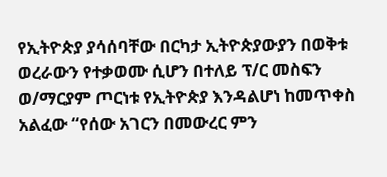የኢትዮጵያ ያሳሰባቸው በርካታ ኢትዮጵያውያን በወቅቱ ወረራውን የተቃወሙ ሲሆን በተለይ ፕ/ር መስፍን ወ/ማርያም ጦርነቱ የኢትዮጵያ እንዳልሆነ ከመጥቀስ አልፈው “የሰው አገርን በመውረር ምን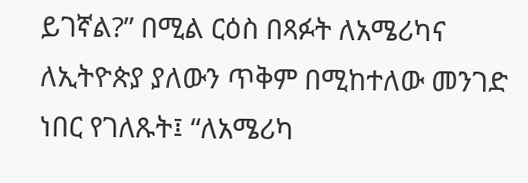ይገኛል?” በሚል ርዕስ በጻፉት ለአሜሪካና ለኢትዮጵያ ያለውን ጥቅም በሚከተለው መንገድ ነበር የገለጹት፤ “ለአሜሪካ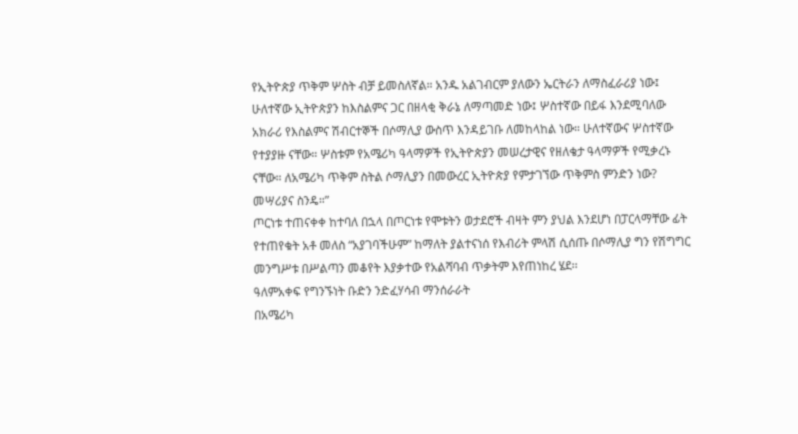የኢትዮጵያ ጥቅም ሦስት ብቻ ይመስለኛል። አንዱ አልገብርም ያለውን ኤርትራን ለማስፈራሪያ ነው፤ ሁለተኛው ኢትዮጵያን ከእስልምና ጋር በዘላቂ ቅራኔ ለማጣመድ ነው፤ ሦስተኛው በይፋ እንደሚባለው አክራሪ የእስልምና ሽብርተኞች በሶማሊያ ውስጥ እንዳይገቡ ለመከላከል ነው። ሁለተኛውና ሦስተኛው የተያያዙ ናቸው። ሦስቱም የአሜሪካ ዓላማዎች የኢትዮጵያን መሠረታዊና የዘለቄታ ዓላማዎች የሚቃረኑ ናቸው። ለአሜሪካ ጥቅም ስትል ሶማሊያን በመውረር ኢትዮጵያ የምታገኘው ጥቅምስ ምንድን ነው? መሣሪያና ስንዴ።”
ጦርነቱ ተጠናቀቀ ከተባለ በኋላ በጦርነቱ የሞቱትን ወታደሮች ብዛት ምን ያህል እንደሆነ በፓርላማቸው ፊት የተጠየቁት አቶ መለስ “አያገባችሁም” ከማለት ያልተናነሰ የእብሪት ምላሽ ሲሰጡ በሶማሊያ ግን የሽግግር መንግሥቱ በሥልጣን መቆየት እያቃተው የአልሻባብ ጥቃትም እየጠነከረ ሄደ፡፡
ዓለምአቀፍ የግንኙነት ቡድን ንድፈሃሳብ ማንሰራራት
በአሜሪካ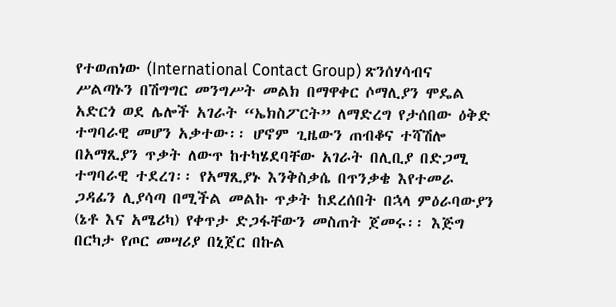የተወጠነው (International Contact Group) ጽንሰሃሳብና ሥልጣኑን በሽግግር መንግሥት መልክ በማዋቀር ሶማሊያን ሞዴል አድርጎ ወደ ሌሎች አገራት “ኤክስፖርት” ለማድረግ የታሰበው ዕቅድ ተግባራዊ መሆን አቃተው፡፡ ሆኖም ጊዜውን ጠብቆና ተሻሽሎ በአማጺያን ጥቃት ለውጥ ከተካሄደባቸው አገራት በሊቢያ በድጋሚ ተግባራዊ ተደረገ፡፡ የአማጺያኑ እንቅስቃሴ በጥንቃቄ እየተመራ ጋዳፊን ሊያሳጣ በሚችል መልኩ ጥቃት ከደረሰበት በኋላ ምዕራባውያን (ኔቶ እና አሜሪካ) የቀጥታ ድጋፋቸውን መስጠት ጀመሩ፡፡ እጅግ በርካታ የጦር መሣሪያ በኒጀር በኩል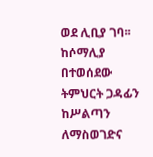ወደ ሊቢያ ገባ፡፡ ከሶማሊያ በተወሰደው ትምህርት ጋዳፊን ከሥልጣን ለማስወገድና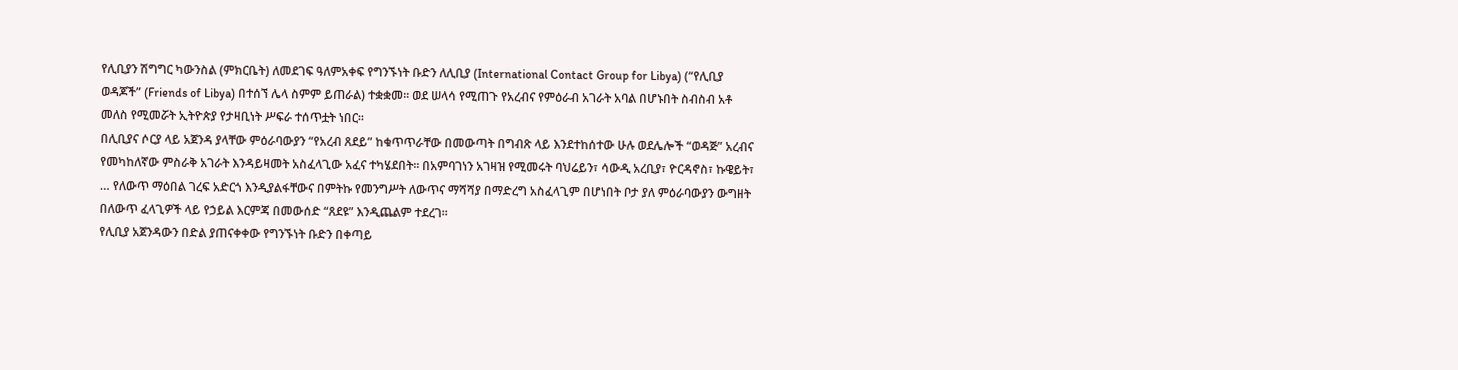የሊቢያን ሽግግር ካውንስል (ምክርቤት) ለመደገፍ ዓለምአቀፍ የግንኙነት ቡድን ለሊቢያ (International Contact Group for Libya) (“የሊቢያ ወዳጆች” (Friends of Libya) በተሰኘ ሌላ ስምም ይጠራል) ተቋቋመ፡፡ ወደ ሠላሳ የሚጠጉ የአረብና የምዕራብ አገራት አባል በሆኑበት ስብስብ አቶ መለስ የሚመሯት ኢትዮጵያ የታዛቢነት ሥፍራ ተሰጥቷት ነበር፡፡
በሊቢያና ሶርያ ላይ አጀንዳ ያላቸው ምዕራባውያን “የአረብ ጸደይ” ከቁጥጥራቸው በመውጣት በግብጽ ላይ እንደተከሰተው ሁሉ ወደሌሎች “ወዳጅ” አረብና የመካከለኛው ምስራቅ አገራት እንዳይዛመት አስፈላጊው አፈና ተካሄደበት፡፡ በአምባገነን አገዛዝ የሚመሩት ባህሬይን፣ ሳውዲ አረቢያ፣ ዮርዳኖስ፣ ኩዌይት፣ … የለውጥ ማዕበል ገረፍ አድርጎ እንዲያልፋቸውና በምትኩ የመንግሥት ለውጥና ማሻሻያ በማድረግ አስፈላጊም በሆነበት ቦታ ያለ ምዕራባውያን ውግዘት በለውጥ ፈላጊዎች ላይ የኃይል እርምጃ በመውሰድ “ጸደዩ” እንዲጨልም ተደረገ፡፡
የሊቢያ አጀንዳውን በድል ያጠናቀቀው የግንኙነት ቡድን በቀጣይ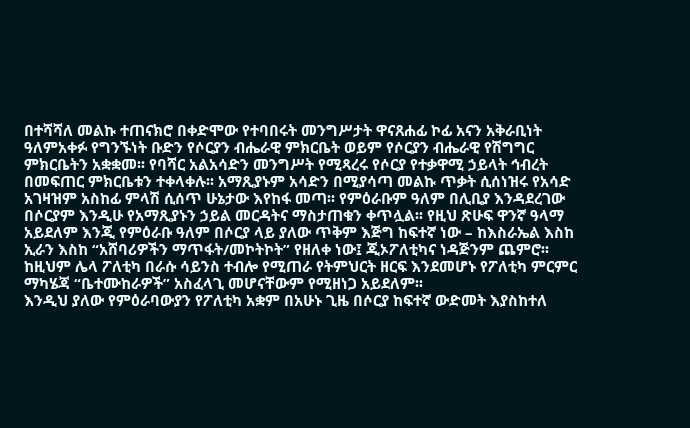በተሻሻለ መልኩ ተጠናክሮ በቀድሞው የተባበሩት መንግሥታት ዋናጸሐፊ ኮፊ አናን አቅራቢነት ዓለምአቀፉ የግንኙነት ቡድን የሶርያን ብሔራዊ ምክርቤት ወይም የሶርያን ብሔራዊ የሽግግር ምክርቤትን አቋቋመ፡፡ የባሻር አልአሳድን መንግሥት የሚጻረሩ የሶርያ የተቃዋሚ ኃይላት ኅብረት በመፍጠር ምክርቤቱን ተቀላቀሉ፡፡ አማጺያኑም አሳድን በሚያሳጣ መልኩ ጥቃት ሲሰነዝሩ የአሳድ አገዛዝም አስከፊ ምላሽ ሲሰጥ ሁኔታው እየከፋ መጣ፡፡ የምዕራቡም ዓለም በሊቢያ እንዳደረገው በሶርያም እንዲሁ የአማጺያኑን ኃይል መርዳትና ማስታጠቁን ቀጥሏል፡፡ የዚህ ጽሁፍ ዋንኛ ዓላማ አይደለም እንጂ የምዕራቡ ዓለም በሶርያ ላይ ያለው ጥቅም እጅግ ከፍተኛ ነው – ከእስራኤል እስከ ኢራን እስከ “አሸባሪዎችን ማጥፋት/መኮትኮት” የዘለቀ ነው፤ ጂኦፖለቲካና ነዳጅንም ጨምሮ፡፡ ከዚህም ሌላ ፖለቲካ በራሱ ሳይንስ ተብሎ የሚጠራ የትምህርት ዘርፍ እንደመሆኑ የፖለቲካ ምርምር ማካሄጃ “ቤተሙከራዎች” አስፈላጊ መሆናቸውም የሚዘነጋ አይደለም፡፡
እንዲህ ያለው የምዕራባውያን የፖለቲካ አቋም በአሁኑ ጊዜ በሶርያ ከፍተኛ ውድመት እያስከተለ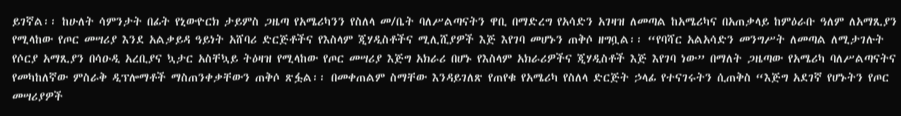ይገኛል፡፡ ከሁለት ሳምንታት በፊት የኒውዮርክ ታይምስ ጋዜጣ የአሜሪካንን የስለላ መ/ቤት ባለሥልጣናትን ዋቢ በማድረግ የአሳድን አገዛዝ ለመጣል ከአሜሪካና በአጠቃላይ ከምዕራቡ ዓለም ለአማጺያን የሚላከው የጦር መሣሪያ እንደ አልቃይዳ ዓይነት አሸባሪ ድርጅቶችና የእስላም ጂሃዲስቶችና ሚሊሺያዎች እጅ እየገባ መሆኑን ጠቅሶ ዘግቧል፡፡ “የባሻር አልአሳድን መንግሥት ለመጣል ለሚታገሉት የሶርያ አማጺያን በሳዑዲ አረቢያና ኳታር አስቸኳይ ትዕዛዝ የሚላከው የጦር መሣሪያ እጅግ አክራሪ በሆኑ የእስላም አክራሪዎችና ጂሃዲስቶች እጅ እየገባ ነው” በማለት ጋዜጣው የአሜሪካ ባለሥልጣናትና የመካከለኛው ምስራቅ ዲፕሎማቶች ማስጠንቀቃቸውን ጠቅሶ ጽፏል፡፡ በመቀጠልም ስማቸው እንዳይገለጽ የጠየቁ የአሜሪካ የስለላ ድርጅት ኃላፊ የተናገሩትን ሲጠቅስ “እጅግ አደገኛ የሆኑትን የጦር መሣሪያዎች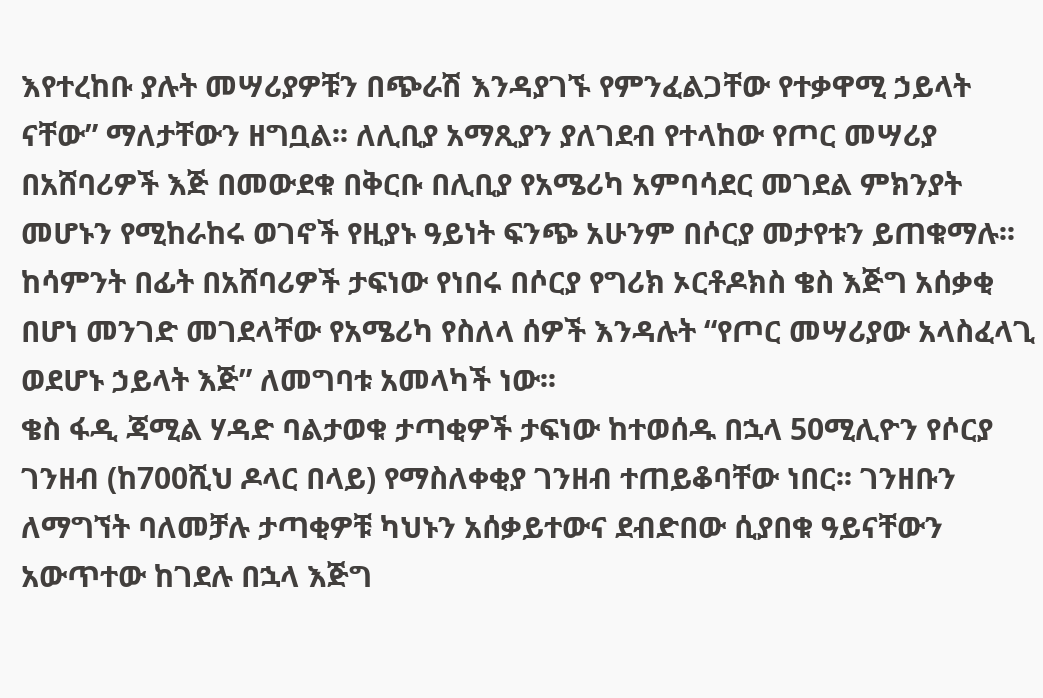እየተረከቡ ያሉት መሣሪያዎቹን በጭራሽ እንዳያገኙ የምንፈልጋቸው የተቃዋሚ ኃይላት ናቸው” ማለታቸውን ዘግቧል፡፡ ለሊቢያ አማጺያን ያለገደብ የተላከው የጦር መሣሪያ በአሸባሪዎች እጅ በመውደቁ በቅርቡ በሊቢያ የአሜሪካ አምባሳደር መገደል ምክንያት መሆኑን የሚከራከሩ ወገኖች የዚያኑ ዓይነት ፍንጭ አሁንም በሶርያ መታየቱን ይጠቁማሉ፡፡ ከሳምንት በፊት በአሸባሪዎች ታፍነው የነበሩ በሶርያ የግሪክ ኦርቶዶክስ ቄስ እጅግ አሰቃቂ በሆነ መንገድ መገደላቸው የአሜሪካ የስለላ ሰዎች እንዳሉት “የጦር መሣሪያው አላስፈላጊ ወደሆኑ ኃይላት እጅ” ለመግባቱ አመላካች ነው፡፡
ቄስ ፋዲ ጃሚል ሃዳድ ባልታወቁ ታጣቂዎች ታፍነው ከተወሰዱ በኋላ 50ሚሊዮን የሶርያ ገንዘብ (ከ700ሺህ ዶላር በላይ) የማስለቀቂያ ገንዘብ ተጠይቆባቸው ነበር፡፡ ገንዘቡን ለማግኘት ባለመቻሉ ታጣቂዎቹ ካህኑን አሰቃይተውና ደብድበው ሲያበቁ ዓይናቸውን አውጥተው ከገደሉ በኋላ እጅግ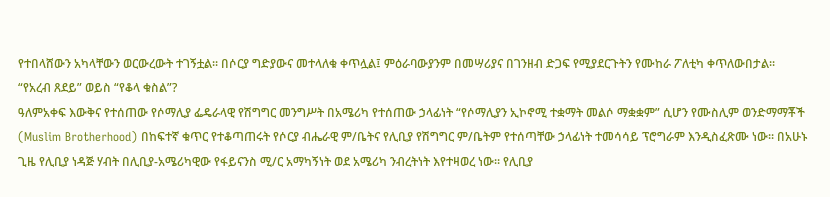የተበላሸውን አካላቸውን ወርውረውት ተገኝቷል፡፡ በሶርያ ግድያውና መተላለቁ ቀጥሏል፤ ምዕራባውያንም በመሣሪያና በገንዘብ ድጋፍ የሚያደርጉትን የሙከራ ፖለቲካ ቀጥለውበታል፡፡
“የአረብ ጸደይ” ወይስ “የቆላ ቁስል”?
ዓለምአቀፍ እውቅና የተሰጠው የሶማሊያ ፌዴራላዊ የሽግግር መንግሥት በአሜሪካ የተሰጠው ኃላፊነት “የሶማሊያን ኢኮኖሚ ተቋማት መልሶ ማቋቋም” ሲሆን የሙስሊም ወንድማማቾች (Muslim Brotherhood) በከፍተኛ ቁጥር የተቆጣጠሩት የሶርያ ብሔራዊ ም/ቤትና የሊቢያ የሽግግር ም/ቤትም የተሰጣቸው ኃላፊነት ተመሳሳይ ፕሮግራም እንዲስፈጽሙ ነው፡፡ በአሁኑ ጊዜ የሊቢያ ነዳጅ ሃብት በሊቢያ-አሜሪካዊው የፋይናንስ ሚ/ር አማካኝነት ወደ አሜሪካ ንብረትነት እየተዛወረ ነው፡፡ የሊቢያ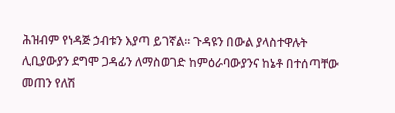ሕዝብም የነዳጅ ኃብቱን እያጣ ይገኛል፡፡ ጉዳዩን በውል ያላስተዋሉት ሊቢያውያን ደግሞ ጋዳፊን ለማስወገድ ከምዕራባውያንና ከኔቶ በተሰጣቸው መጠን የለሽ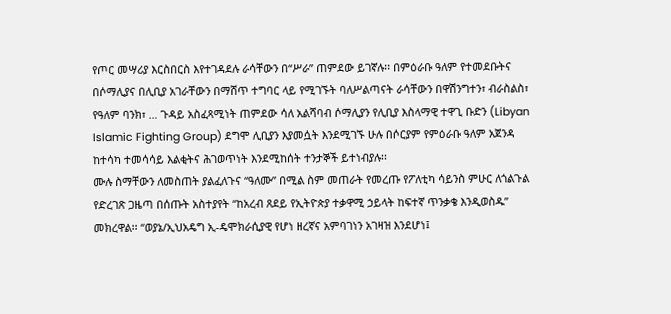የጦር መሣሪያ እርስበርስ እየተገዳደሉ ራሳቸውን በ“ሥራ” ጠምደው ይገኛሉ፡፡ በምዕራቡ ዓለም የተመደቡትና በሶማሊያና በሊቢያ አገራቸውን በማሸጥ ተግባር ላይ የሚገኙት ባለሥልጣናት ራሳቸውን በዋሽንግተን፣ ብራስልስ፣ የዓለም ባንክ፣ … ጉዳይ አስፈጻሚነት ጠምደው ሳለ አልሻባብ ሶማሊያን የሊቢያ እስላማዊ ተዋጊ ቡድን (Libyan Islamic Fighting Group) ደግሞ ሊቢያን እያመሷት እንደሚገኙ ሁሉ በሶርያም የምዕራቡ ዓለም አጀንዳ ከተሳካ ተመሳሳይ እልቂትና ሕገወጥነት እንደሚከሰት ተንታኞች ይተነብያሉ፡፡
ሙሉ ስማቸውን ለመስጠት ያልፈለጉና “ዓለሙ” በሚል ስም መጠራት የመረጡ የፖለቲካ ሳይንስ ምሁር ለጎልጉል የድረገጽ ጋዜጣ በሰጡት አስተያየት “ከአረብ ጸደይ የኢትዮጵያ ተቃዋሚ ኃይላት ከፍተኛ ጥንቃቄ እንዲወስዱ” መክረዋል፡፡ “ወያኔ/ኢህአዴግ ኢ-ዴሞክራሲያዊ የሆነ ዘረኛና አምባገነን አገዛዝ እንደሆነ፤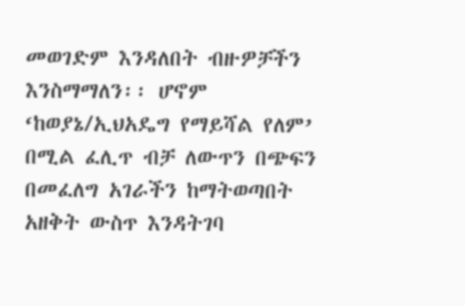መወገድም እንዳለበት ብዙዎቻችን እንስማማለን፡፡ ሆኖም ‘ከወያኔ/ኢህአዴግ የማይሻል የለም’ በሚል ፈሊጥ ብቻ ለውጥን በጭፍን በመፈለግ አገራችን ከማትወጣበት አዘቅት ውስጥ እንዳትገባ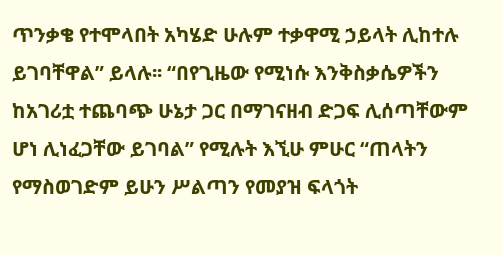ጥንቃቄ የተሞላበት አካሄድ ሁሉም ተቃዋሚ ኃይላት ሊከተሉ ይገባቸዋል” ይላሉ፡፡ “በየጊዜው የሚነሱ እንቅስቃሴዎችን ከአገሪቷ ተጨባጭ ሁኔታ ጋር በማገናዘብ ድጋፍ ሊሰጣቸውም ሆነ ሊነፈጋቸው ይገባል” የሚሉት እኚሁ ምሁር “ጠላትን የማስወገድም ይሁን ሥልጣን የመያዝ ፍላጎት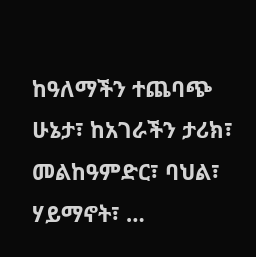ከዓለማችን ተጨባጭ ሁኔታ፣ ከአገራችን ታሪክ፣ መልከዓምድር፣ ባህል፣ ሃይማኖት፣ …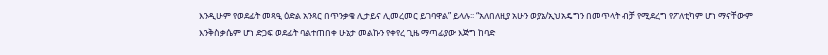እንዲሁም የወደፊት መጻዒ ዕድል አንጻር በጥንቃቄ ሊታይና ሊመረመር ይገባዋል” ይላሉ፡፡ “አለበለዚያ አሁን ወያኔ/ኢህአዴግን በመጥላት ብቻ የሚደረግ የፖለቲካም ሆነ ማናቸውም እንቅስቃሴም ሆነ ድጋፍ ወደፊት ባልተጠበቀ ሁኔታ መልኩን የቀየረ ጊዜ ማጣፊያው እጅግ ከባድ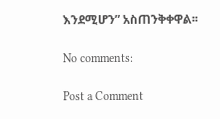እንደሚሆን” አስጠንቅቀዋል፡፡

No comments:

Post a Comment